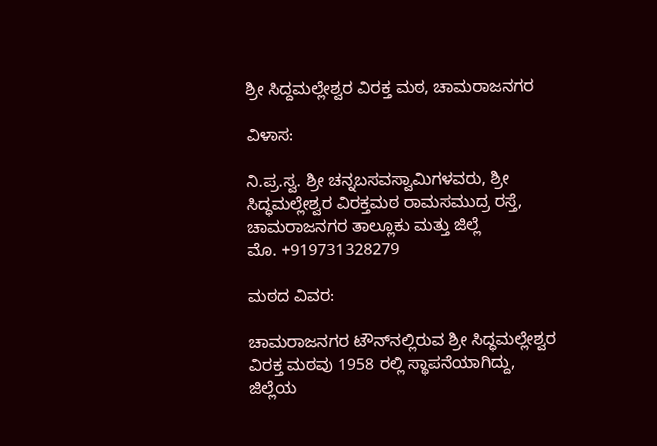ಶ್ರೀ ಸಿದ್ದಮಲ್ಲೇಶ್ವರ ವಿರಕ್ತ ಮಠ, ಚಾಮರಾಜನಗರ

ವಿಳಾಸ:

ನಿ.ಪ್ರ.ಸ್ವ. ಶ್ರೀ ಚನ್ನಬಸವಸ್ವಾಮಿಗಳವರು, ಶ್ರೀ ಸಿದ್ಧಮಲ್ಲೇಶ್ವರ ವಿರಕ್ತಮಠ ರಾಮಸಮುದ್ರ ರಸ್ತೆ, ಚಾಮರಾಜನಗರ ತಾಲ್ಲೂಕು ಮತ್ತು ಜಿಲ್ಲೆ
ಮೊ. +919731328279

ಮಠದ ವಿವರ:

ಚಾಮರಾಜನಗರ ಟೌನ್‌ನಲ್ಲಿರುವ ಶ್ರೀ ಸಿದ್ಧಮಲ್ಲೇಶ್ವರ ವಿರಕ್ತ ಮಠವು 1958 ರಲ್ಲಿ ಸ್ಥಾಪನೆಯಾಗಿದ್ದು, ಜಿಲ್ಲೆಯ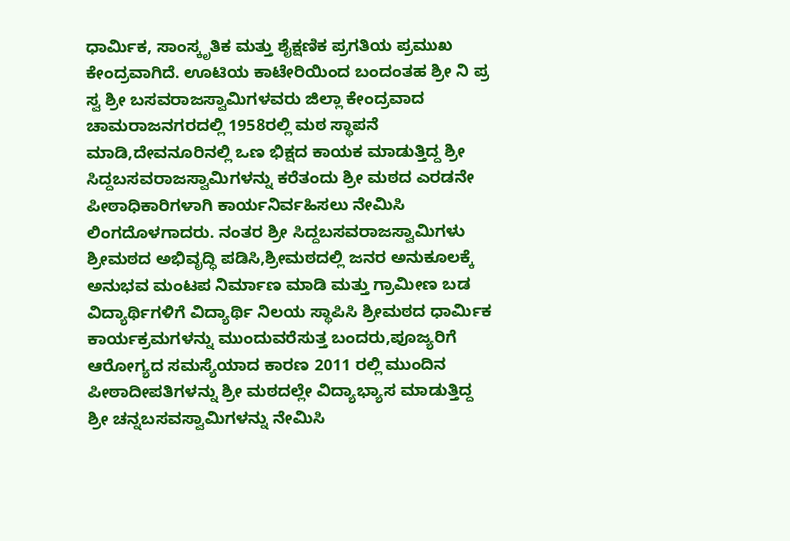ಧಾರ್ಮಿಕ, ಸಾಂಸ್ಕೃತಿಕ ಮತ್ತು ಶೈಕ್ಷಣಿಕ ಪ್ರಗತಿಯ ಪ್ರಮುಖ ಕೇಂದ್ರವಾಗಿದೆ. ಊಟಿಯ ಕಾಟೇರಿಯಿಂದ ಬಂದಂತಹ ಶ್ರೀ ನಿ ಪ್ರ ಸ್ವ ಶ್ರೀ ಬಸವರಾಜಸ್ವಾಮಿಗಳವರು ಜಿಲ್ಲಾ ಕೇಂದ್ರವಾದ ಚಾಮರಾಜನಗರದಲ್ಲಿ 1958ರಲ್ಲಿ ಮಠ ಸ್ಥಾಪನೆ ಮಾಡಿ,ದೇವನೂರಿನಲ್ಲಿ ಒಣ ಭಿಕ್ಷದ ಕಾಯಕ ಮಾಡುತ್ತಿದ್ದ ಶ್ರೀ ಸಿದ್ದಬಸವರಾಜಸ್ವಾಮಿಗಳನ್ನು ಕರೆತಂದು ಶ್ರೀ ಮಠದ ಎರಡನೇ ಪೀಠಾಧಿಕಾರಿಗಳಾಗಿ ಕಾರ್ಯನಿರ್ವಹಿಸಲು ನೇಮಿಸಿ ಲಿಂಗದೊಳಗಾದರು. ನಂತರ ಶ್ರೀ ಸಿದ್ದಬಸವರಾಜಸ್ವಾಮಿಗಳು ಶ್ರೀಮಠದ ಅಭಿವೃದ್ಧಿ ಪಡಿಸಿ,ಶ್ರೀಮಠದಲ್ಲಿ ಜನರ ಅನುಕೂಲಕ್ಕೆ ಅನುಭವ ಮಂಟಪ ನಿರ್ಮಾಣ ಮಾಡಿ ಮತ್ತು ಗ್ರಾಮೀಣ ಬಡ ವಿದ್ಯಾರ್ಥಿಗಳಿಗೆ ವಿದ್ಯಾರ್ಥಿ ನಿಲಯ ಸ್ಥಾಪಿಸಿ ಶ್ರೀಮಠದ ಧಾರ್ಮಿಕ ಕಾರ್ಯಕ್ರಮಗಳನ್ನು ಮುಂದುವರೆಸುತ್ತ ಬಂದರು,ಪೂಜ್ಯರಿಗೆ ಆರೋಗ್ಯದ ಸಮಸ್ಯೆಯಾದ ಕಾರಣ 2011 ರಲ್ಲಿ ಮುಂದಿನ ಪೀಠಾದೀಪತಿಗಳನ್ನು ಶ್ರೀ ಮಠದಲ್ಲೇ ವಿದ್ಯಾಭ್ಯಾಸ ಮಾಡುತ್ತಿದ್ದ ಶ್ರೀ ಚನ್ನಬಸವಸ್ವಾಮಿಗಳನ್ನು ನೇಮಿಸಿ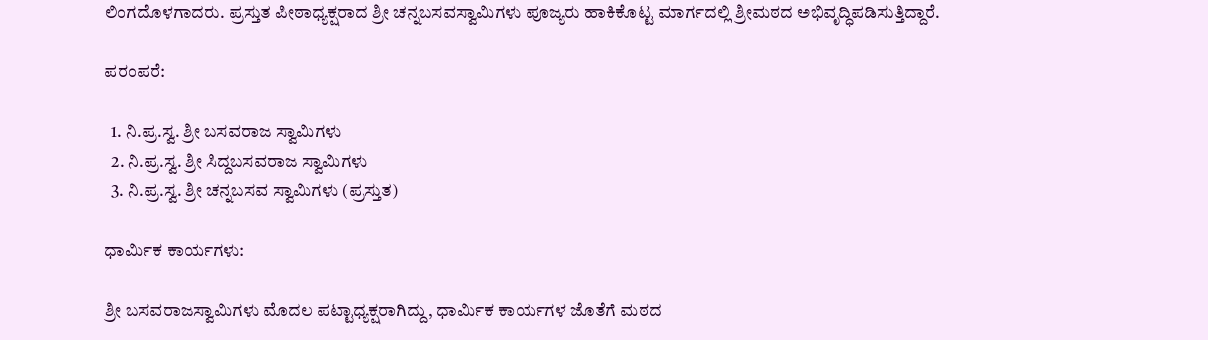ಲಿಂಗದೊಳಗಾದರು. ಪ್ರಸ್ತುತ ಪೀಠಾಧ್ಯಕ್ಷರಾದ ಶ್ರೀ ಚನ್ನಬಸವಸ್ವಾಮಿಗಳು ಪೂಜ್ಯರು ಹಾಕಿಕೊಟ್ಟ ಮಾರ್ಗದಲ್ಲಿ ಶ್ರೀಮಠದ ಅಭಿವೃದ್ಧಿಪಡಿಸುತ್ತಿದ್ದಾರೆ.

ಪರಂಪರೆ:

  1. ನಿ.ಪ್ರ.ಸ್ವ. ಶ್ರೀ ಬಸವರಾಜ ಸ್ವಾಮಿಗಳು
  2. ನಿ.ಪ್ರ.ಸ್ವ. ಶ್ರೀ ಸಿದ್ದಬಸವರಾಜ ಸ್ವಾಮಿಗಳು
  3. ನಿ.ಪ್ರ.ಸ್ವ. ಶ್ರೀ ಚನ್ನಬಸವ ಸ್ವಾಮಿಗಳು (ಪ್ರಸ್ತುತ)

ಧಾರ್ಮಿಕ ಕಾರ್ಯಗಳು:

ಶ್ರೀ ಬಸವರಾಜಸ್ವಾಮಿಗಳು ಮೊದಲ ಪಟ್ಟಾಧ್ಯಕ್ಷರಾಗಿದ್ದು, ಧಾರ್ಮಿಕ ಕಾರ್ಯಗಳ ಜೊತೆಗೆ ಮಠದ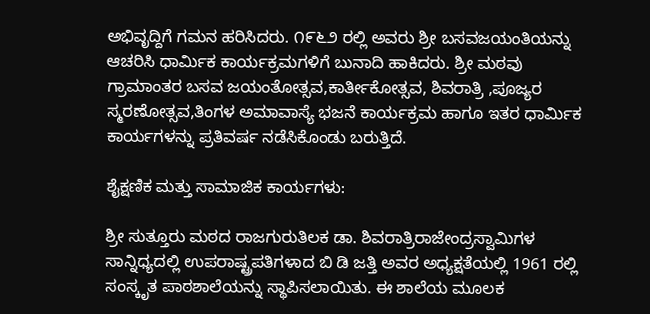ಅಭಿವೃದ್ದಿಗೆ ಗಮನ ಹರಿಸಿದರು. ೧೯೬೨ ರಲ್ಲಿ ಅವರು ಶ್ರೀ ಬಸವಜಯಂತಿಯನ್ನು ಆಚರಿಸಿ ಧಾರ್ಮಿಕ ಕಾರ್ಯಕ್ರಮಗಳಿಗೆ ಬುನಾದಿ ಹಾಕಿದರು. ಶ್ರೀ ಮಠವು ಗ್ರಾಮಾಂತರ ಬಸವ ಜಯಂತೋತ್ಸವ,ಕಾರ್ತೀಕೋತ್ಸವ, ಶಿವರಾತ್ರಿ ,ಪೂಜ್ಯರ ಸ್ಮರಣೋತ್ಸವ,ತಿಂಗಳ ಅಮಾವಾಸ್ಯೆ ಭಜನೆ ಕಾರ್ಯಕ್ರಮ ಹಾಗೂ ಇತರ ಧಾರ್ಮಿಕ ಕಾರ್ಯಗಳನ್ನು ಪ್ರತಿವರ್ಷ ನಡೆಸಿಕೊಂಡು ಬರುತ್ತಿದೆ.

ಶೈಕ್ಷಣಿಕ ಮತ್ತು ಸಾಮಾಜಿಕ ಕಾರ್ಯಗಳು:

ಶ್ರೀ ಸುತ್ತೂರು ಮಠದ ರಾಜಗುರುತಿಲಕ ಡಾ. ಶಿವರಾತ್ರಿರಾಜೇಂದ್ರಸ್ವಾಮಿಗಳ ಸಾನ್ನಿಧ್ಯದಲ್ಲಿ ಉಪರಾಷ್ಟ್ರಪತಿಗಳಾದ ಬಿ ಡಿ ಜತ್ತಿ ಅವರ ಅಧ್ಯಕ್ಷತೆಯಲ್ಲಿ 1961 ರಲ್ಲಿ ಸಂಸ್ಕೃತ ಪಾಠಶಾಲೆಯನ್ನು ಸ್ಥಾಪಿಸಲಾಯಿತು. ಈ ಶಾಲೆಯ ಮೂಲಕ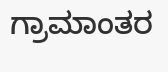ಗ್ರಾಮಾಂತರ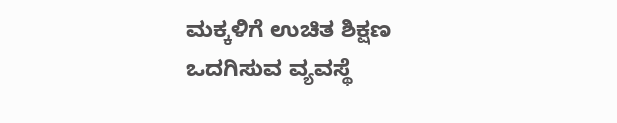ಮಕ್ಕಳಿಗೆ ಉಚಿತ ಶಿಕ್ಷಣ ಒದಗಿಸುವ ವ್ಯವಸ್ಥೆ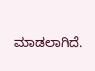ಮಾಡಲಾಗಿದೆ.